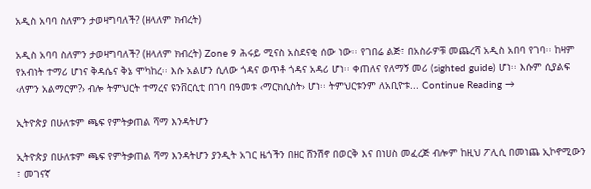አዲስ አባባ ስለምን ታወዛግባለች? (ዘላለም ክብረት)

አዲስ አባባ ስለምን ታወዛግባለች? (ዘላለም ክብረት) Zone 9 ሕሩይ ሚናስ አስደናቂ ሰው ነው፡፡ የገበሬ ልጅ፣ በአስራዎቹ መጨረሻ አዲስ አበባ የገባ፡፡ ከዛም የአብነት ተማሪ ሆነና ቅዳሴና ቅኔ ሞካከረ፡፡ እሱ አልሆን ሲለው ጎዳና ወጥቶ ጎዳና አዳሪ ሆነ፡፡ ቀጠለና የለማኝ መሪ (sighted guide) ሆነ፡፡ እሱም ሲያልፍ ‹ለምን አልማርም?› ብሎ ትምህርት ተማረና ዩንቨርሲቲ በገባ በዓመቱ ‹ማርክሲስት› ሆነ፡፡ ትምህርቱንም ለአቢዮቱ... Continue Reading →

ኢትዮጵያ በሁለቱም ጫፍ የምትቃጠል ሻማ እንዳትሆን

ኢትዮጵያ በሁለቱም ጫፍ የምትቃጠል ሻማ እንዳትሆን ያንዲት አገር ዜጎችን በዘር ሸንሽኖ በወርቅ እና በነሀስ መፈረጅ ብሎም ከዚህ ፖሊሲ በመነጨ ኢኮኖሚውን ፣ መገናኛ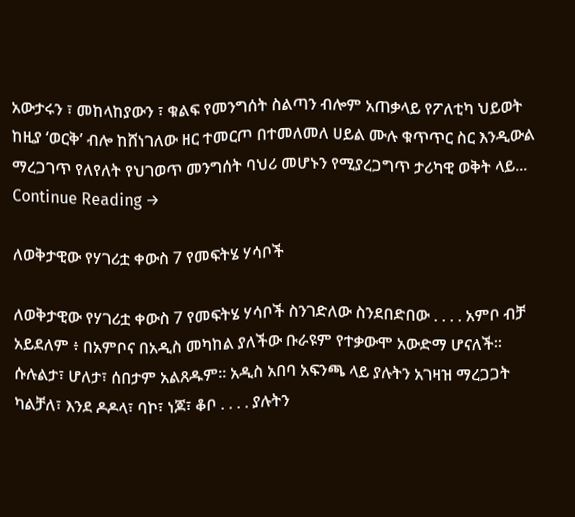አውታሩን ፣ መከላከያውን ፣ ቁልፍ የመንግሰት ስልጣን ብሎም አጠቃላይ የፖለቲካ ህይወት ከዚያ ‘ወርቅ’ ብሎ ከሸነገለው ዘር ተመርጦ በተመለመለ ሀይል ሙሉ ቁጥጥር ስር እንዲውል ማረጋገጥ የለየለት የህገወጥ መንግሰት ባህሪ መሆኑን የሚያረጋግጥ ታሪካዊ ወቅት ላይ... Continue Reading →

ለወቅታዊው የሃገሪቷ ቀውስ 7 የመፍትሄ ሃሳቦች

ለወቅታዊው የሃገሪቷ ቀውስ 7 የመፍትሄ ሃሳቦች ስንገድለው ስንደበድበው . . . . አምቦ ብቻ አይደለም ፥ በአምቦና በአዲስ መካከል ያለችው ቡራዩም የተቃውሞ አውድማ ሆናለች። ሱሉልታ፣ ሆለታ፣ ሰበታም አልጸዱም። አዲስ አበባ አፍንጫ ላይ ያሉትን አገዛዝ ማረጋጋት ካልቻለ፣ እንደ ዶዶላ፣ ባኮ፣ ነጆ፣ ቆቦ . . . . ያሉትን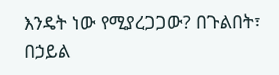እንዴት ነው የሚያረጋጋው? በጉልበት፣ በኃይል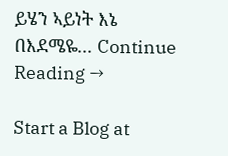ይሄን ኣይነት እኔ በእደሜዬ... Continue Reading →

Start a Blog at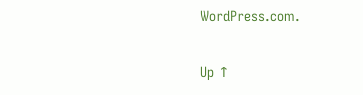WordPress.com.

Up ↑